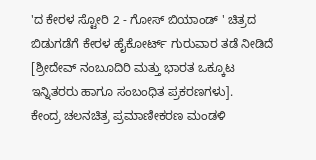'ದ ಕೇರಳ ಸ್ಟೋರಿ 2 - ಗೋಸ್ ಬಿಯಾಂಡ್ ' ಚಿತ್ರದ ಬಿಡುಗಡೆಗೆ ಕೇರಳ ಹೈಕೋರ್ಟ್ ಗುರುವಾರ ತಡೆ ನೀಡಿದೆ [ಶ್ರೀದೇವ್ ನಂಬೂದಿರಿ ಮತ್ತು ಭಾರತ ಒಕ್ಕೂಟ ಇನ್ನಿತರರು ಹಾಗೂ ಸಂಬಂಧಿತ ಪ್ರಕರಣಗಳು].
ಕೇಂದ್ರ ಚಲನಚಿತ್ರ ಪ್ರಮಾಣೀಕರಣ ಮಂಡಳಿ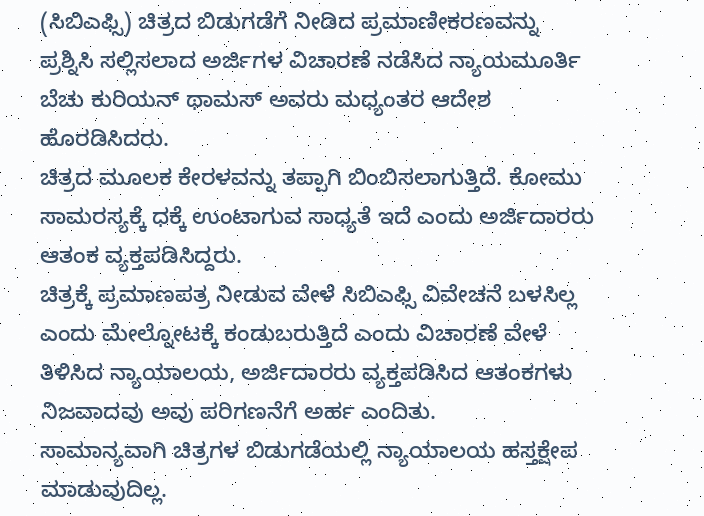(ಸಿಬಿಎಫ್ಸಿ) ಚಿತ್ರದ ಬಿಡುಗಡೆಗೆ ನೀಡಿದ ಪ್ರಮಾಣೀಕರಣವನ್ನು ಪ್ರಶ್ನಿಸಿ ಸಲ್ಲಿಸಲಾದ ಅರ್ಜಿಗಳ ವಿಚಾರಣೆ ನಡೆಸಿದ ನ್ಯಾಯಮೂರ್ತಿ ಬೆಚು ಕುರಿಯನ್ ಥಾಮಸ್ ಅವರು ಮಧ್ಯಂತರ ಆದೇಶ ಹೊರಡಿಸಿದರು.
ಚಿತ್ರದ ಮೂಲಕ ಕೇರಳವನ್ನು ತಪ್ಪಾಗಿ ಬಿಂಬಿಸಲಾಗುತ್ತಿದೆ. ಕೋಮು ಸಾಮರಸ್ಯಕ್ಕೆ ಧಕ್ಕೆ ಉಂಟಾಗುವ ಸಾಧ್ಯತೆ ಇದೆ ಎಂದು ಅರ್ಜಿದಾರರು ಆತಂಕ ವ್ಯಕ್ತಪಡಿಸಿದ್ದರು.
ಚಿತ್ರಕ್ಕೆ ಪ್ರಮಾಣಪತ್ರ ನೀಡುವ ವೇಳೆ ಸಿಬಿಎಫ್ಸಿ ವಿವೇಚನೆ ಬಳಸಿಲ್ಲ ಎಂದು ಮೇಲ್ನೋಟಕ್ಕೆ ಕಂಡುಬರುತ್ತಿದೆ ಎಂದು ವಿಚಾರಣೆ ವೇಳೆ ತಿಳಿಸಿದ ನ್ಯಾಯಾಲಯ, ಅರ್ಜಿದಾರರು ವ್ಯಕ್ತಪಡಿಸಿದ ಆತಂಕಗಳು ನಿಜವಾದವು ಅವು ಪರಿಗಣನೆಗೆ ಅರ್ಹ ಎಂದಿತು.
ಸಾಮಾನ್ಯವಾಗಿ ಚಿತ್ರಗಳ ಬಿಡುಗಡೆಯಲ್ಲಿ ನ್ಯಾಯಾಲಯ ಹಸ್ತಕ್ಷೇಪ ಮಾಡುವುದಿಲ್ಲ.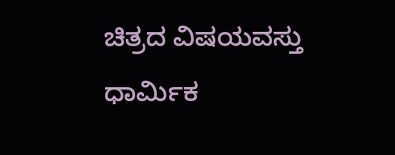ಚಿತ್ರದ ವಿಷಯವಸ್ತು ಧಾರ್ಮಿಕ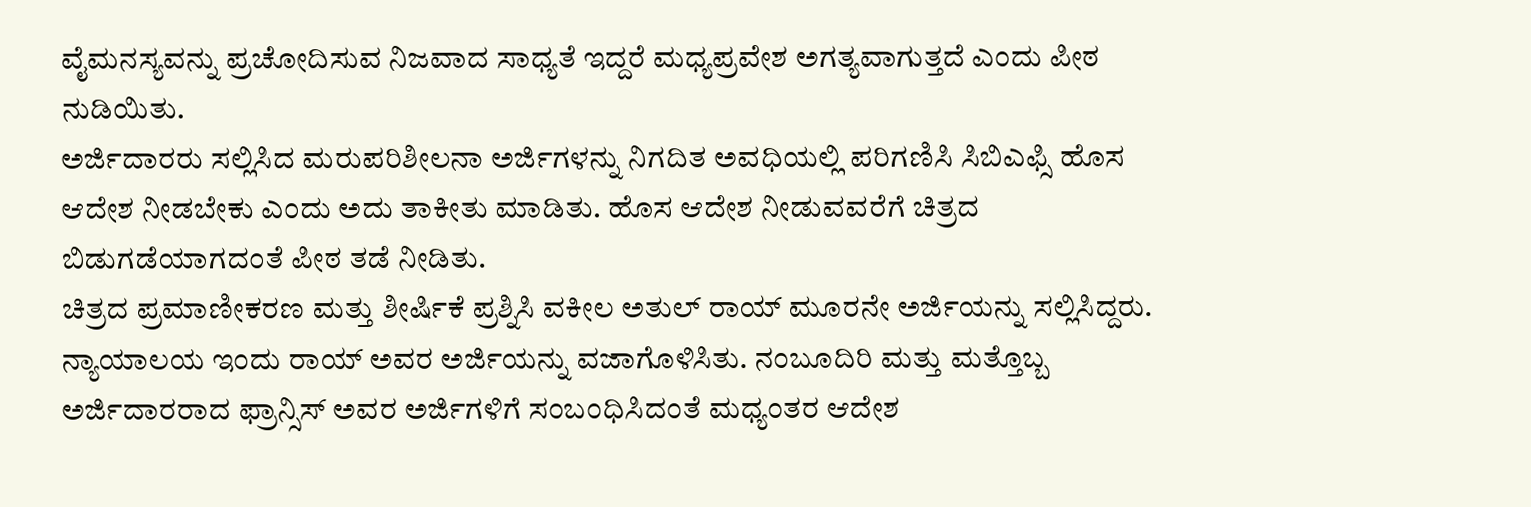ವೈಮನಸ್ಯವನ್ನು ಪ್ರಚೋದಿಸುವ ನಿಜವಾದ ಸಾಧ್ಯತೆ ಇದ್ದರೆ ಮಧ್ಯಪ್ರವೇಶ ಅಗತ್ಯವಾಗುತ್ತದೆ ಎಂದು ಪೀಠ ನುಡಿಯಿತು.
ಅರ್ಜಿದಾರರು ಸಲ್ಲಿಸಿದ ಮರುಪರಿಶೀಲನಾ ಅರ್ಜಿಗಳನ್ನು ನಿಗದಿತ ಅವಧಿಯಲ್ಲಿ ಪರಿಗಣಿಸಿ ಸಿಬಿಎಫ್ಸಿ ಹೊಸ ಆದೇಶ ನೀಡಬೇಕು ಎಂದು ಅದು ತಾಕೀತು ಮಾಡಿತು. ಹೊಸ ಆದೇಶ ನೀಡುವವರೆಗೆ ಚಿತ್ರದ ಬಿಡುಗಡೆಯಾಗದಂತೆ ಪೀಠ ತಡೆ ನೀಡಿತು.
ಚಿತ್ರದ ಪ್ರಮಾಣೀಕರಣ ಮತ್ತು ಶೀರ್ಷಿಕೆ ಪ್ರಶ್ನಿಸಿ ವಕೀಲ ಅತುಲ್ ರಾಯ್ ಮೂರನೇ ಅರ್ಜಿಯನ್ನು ಸಲ್ಲಿಸಿದ್ದರು. ನ್ಯಾಯಾಲಯ ಇಂದು ರಾಯ್ ಅವರ ಅರ್ಜಿಯನ್ನು ವಜಾಗೊಳಿಸಿತು. ನಂಬೂದಿರಿ ಮತ್ತು ಮತ್ತೊಬ್ಬ ಅರ್ಜಿದಾರರಾದ ಫ್ರಾನ್ಸಿಸ್ ಅವರ ಅರ್ಜಿಗಳಿಗೆ ಸಂಬಂಧಿಸಿದಂತೆ ಮಧ್ಯಂತರ ಆದೇಶ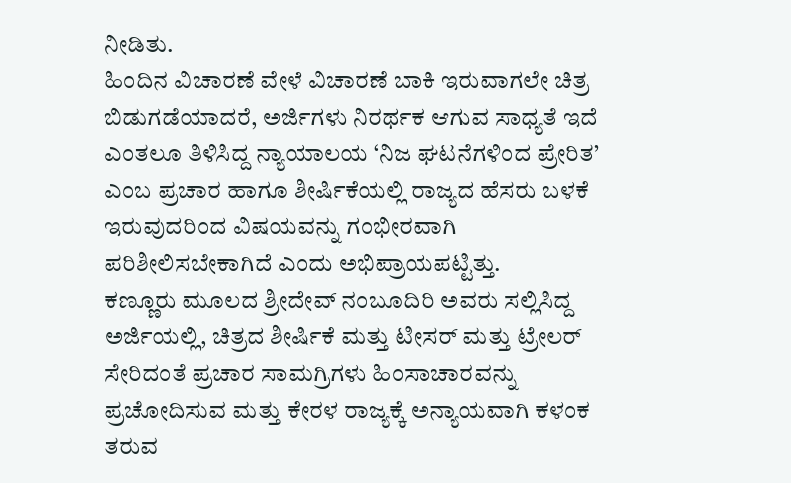ನೀಡಿತು.
ಹಿಂದಿನ ವಿಚಾರಣೆ ವೇಳೆ ವಿಚಾರಣೆ ಬಾಕಿ ಇರುವಾಗಲೇ ಚಿತ್ರ ಬಿಡುಗಡೆಯಾದರೆ, ಅರ್ಜಿಗಳು ನಿರರ್ಥಕ ಆಗುವ ಸಾಧ್ಯತೆ ಇದೆ ಎಂತಲೂ ತಿಳಿಸಿದ್ದ ನ್ಯಾಯಾಲಯ ‘ನಿಜ ಘಟನೆಗಳಿಂದ ಪ್ರೇರಿತ’ ಎಂಬ ಪ್ರಚಾರ ಹಾಗೂ ಶೀರ್ಷಿಕೆಯಲ್ಲಿ ರಾಜ್ಯದ ಹೆಸರು ಬಳಕೆ ಇರುವುದರಿಂದ ವಿಷಯವನ್ನು ಗಂಭೀರವಾಗಿ ಪರಿಶೀಲಿಸಬೇಕಾಗಿದೆ ಎಂದು ಅಭಿಪ್ರಾಯಪಟ್ಟಿತ್ತು.
ಕಣ್ಣೂರು ಮೂಲದ ಶ್ರೀದೇವ್ ನಂಬೂದಿರಿ ಅವರು ಸಲ್ಲಿಸಿದ್ದ ಅರ್ಜಿಯಲ್ಲಿ, ಚಿತ್ರದ ಶೀರ್ಷಿಕೆ ಮತ್ತು ಟೀಸರ್ ಮತ್ತು ಟ್ರೇಲರ್ ಸೇರಿದಂತೆ ಪ್ರಚಾರ ಸಾಮಗ್ರಿಗಳು ಹಿಂಸಾಚಾರವನ್ನು ಪ್ರಚೋದಿಸುವ ಮತ್ತು ಕೇರಳ ರಾಜ್ಯಕ್ಕೆ ಅನ್ಯಾಯವಾಗಿ ಕಳಂಕ ತರುವ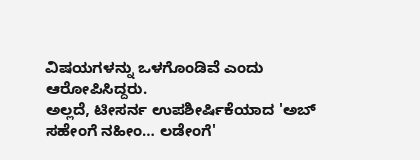ವಿಷಯಗಳನ್ನು ಒಳಗೊಂಡಿವೆ ಎಂದು ಆರೋಪಿಸಿದ್ದರು.
ಅಲ್ಲದೆ, ಟೀಸರ್ನ ಉಪಶೀರ್ಷಿಕೆಯಾದ 'ಅಬ್ ಸಹೇಂಗೆ ನಹೀಂ… ಲಡೇಂಗೆ'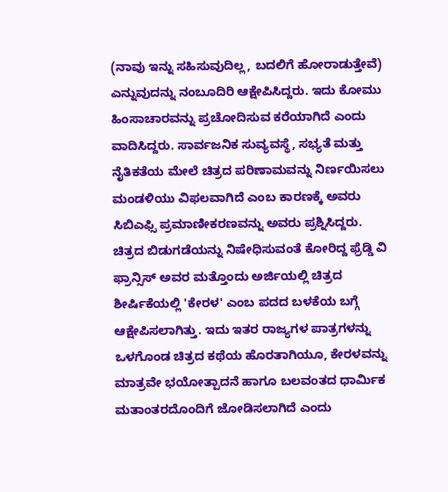(ನಾವು ಇನ್ನು ಸಹಿಸುವುದಿಲ್ಲ, ಬದಲಿಗೆ ಹೋರಾಡುತ್ತೇವೆ) ಎನ್ನುವುದನ್ನು ನಂಬೂದಿರಿ ಆಕ್ಷೇಪಿಸಿದ್ದರು. ಇದು ಕೋಮು ಹಿಂಸಾಚಾರವನ್ನು ಪ್ರಚೋದಿಸುವ ಕರೆಯಾಗಿದೆ ಎಂದು ವಾದಿಸಿದ್ದರು. ಸಾರ್ವಜನಿಕ ಸುವ್ಯವಸ್ಥೆ, ಸಭ್ಯತೆ ಮತ್ತು ನೈತಿಕತೆಯ ಮೇಲೆ ಚಿತ್ರದ ಪರಿಣಾಮವನ್ನು ನಿರ್ಣಯಿಸಲು ಮಂಡಳಿಯು ವಿಫಲವಾಗಿದೆ ಎಂಬ ಕಾರಣಕ್ಕೆ ಅವರು ಸಿಬಿಎಫ್ಸಿ ಪ್ರಮಾಣೀಕರಣವನ್ನು ಅವರು ಪ್ರಶ್ನಿಸಿದ್ದರು.
ಚಿತ್ರದ ಬಿಡುಗಡೆಯನ್ನು ನಿಷೇಧಿಸುವಂತೆ ಕೋರಿದ್ದ ಫ್ರೆಡ್ಡಿ ವಿ ಫ್ರಾನ್ಸಿಸ್ ಅವರ ಮತ್ತೊಂದು ಅರ್ಜಿಯಲ್ಲಿ ಚಿತ್ರದ ಶೀರ್ಷಿಕೆಯಲ್ಲಿ 'ಕೇರಳ' ಎಂಬ ಪದದ ಬಳಕೆಯ ಬಗ್ಗೆ ಆಕ್ಷೇಪಿಸಲಾಗಿತ್ತು. ಇದು ಇತರ ರಾಜ್ಯಗಳ ಪಾತ್ರಗಳನ್ನು ಒಳಗೊಂಡ ಚಿತ್ರದ ಕಥೆಯ ಹೊರತಾಗಿಯೂ, ಕೇರಳವನ್ನು ಮಾತ್ರವೇ ಭಯೋತ್ಪಾದನೆ ಹಾಗೂ ಬಲವಂತದ ಧಾರ್ಮಿಕ ಮತಾಂತರದೊಂದಿಗೆ ಜೋಡಿಸಲಾಗಿದೆ ಎಂದು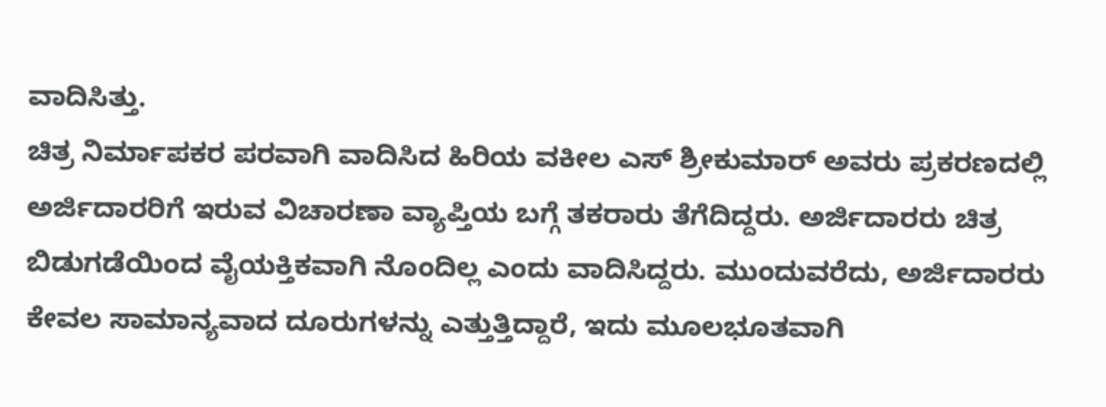ವಾದಿಸಿತ್ತು.
ಚಿತ್ರ ನಿರ್ಮಾಪಕರ ಪರವಾಗಿ ವಾದಿಸಿದ ಹಿರಿಯ ವಕೀಲ ಎಸ್ ಶ್ರೀಕುಮಾರ್ ಅವರು ಪ್ರಕರಣದಲ್ಲಿ ಅರ್ಜಿದಾರರಿಗೆ ಇರುವ ವಿಚಾರಣಾ ವ್ಯಾಪ್ತಿಯ ಬಗ್ಗೆ ತಕರಾರು ತೆಗೆದಿದ್ದರು. ಅರ್ಜಿದಾರರು ಚಿತ್ರ ಬಿಡುಗಡೆಯಿಂದ ವೈಯಕ್ತಿಕವಾಗಿ ನೊಂದಿಲ್ಲ ಎಂದು ವಾದಿಸಿದ್ದರು. ಮುಂದುವರೆದು, ಅರ್ಜಿದಾರರು ಕೇವಲ ಸಾಮಾನ್ಯವಾದ ದೂರುಗಳನ್ನು ಎತ್ತುತ್ತಿದ್ದಾರೆ, ಇದು ಮೂಲಭೂತವಾಗಿ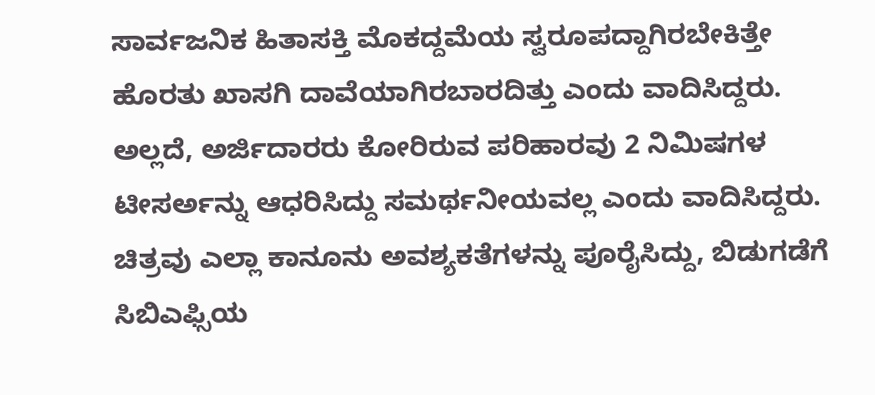ಸಾರ್ವಜನಿಕ ಹಿತಾಸಕ್ತಿ ಮೊಕದ್ದಮೆಯ ಸ್ವರೂಪದ್ದಾಗಿರಬೇಕಿತ್ತೇ ಹೊರತು ಖಾಸಗಿ ದಾವೆಯಾಗಿರಬಾರದಿತ್ತು ಎಂದು ವಾದಿಸಿದ್ದರು.
ಅಲ್ಲದೆ, ಅರ್ಜಿದಾರರು ಕೋರಿರುವ ಪರಿಹಾರವು 2 ನಿಮಿಷಗಳ ಟೀಸರ್ಅನ್ನು ಆಧರಿಸಿದ್ದು ಸಮರ್ಥನೀಯವಲ್ಲ ಎಂದು ವಾದಿಸಿದ್ದರು. ಚಿತ್ರವು ಎಲ್ಲಾ ಕಾನೂನು ಅವಶ್ಯಕತೆಗಳನ್ನು ಪೂರೈಸಿದ್ದು, ಬಿಡುಗಡೆಗೆ ಸಿಬಿಎಫ್ಸಿಯ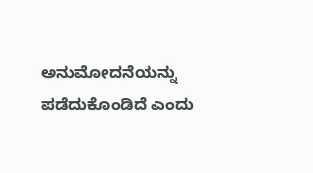ಅನುಮೋದನೆಯನ್ನು ಪಡೆದುಕೊಂಡಿದೆ ಎಂದು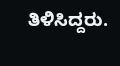ತಿಳಿಸಿದ್ದರು.